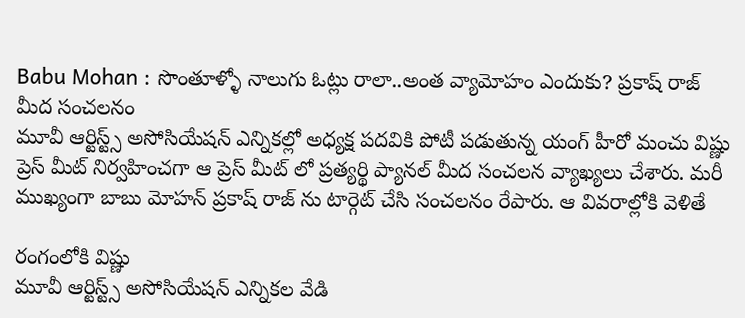Babu Mohan : సొంతూళ్ళో నాలుగు ఓట్లు రాలా..అంత వ్యామోహం ఎందుకు? ప్రకాష్ రాజ్ మీద సంచలనం
మూవీ ఆర్టిస్ట్స్ అసోసియేషన్ ఎన్నికల్లో అధ్యక్ష పదవికి పోటీ పడుతున్న యంగ్ హీరో మంచు విష్ణు ప్రెస్ మీట్ నిర్వహించగా ఆ ప్రెస్ మీట్ లో ప్రత్యర్థి ప్యానల్ మీద సంచలన వ్యాఖ్యలు చేశారు. మరీ ముఖ్యంగా బాబు మోహన్ ప్రకాష్ రాజ్ ను టార్గెట్ చేసి సంచలనం రేపారు. ఆ వివరాల్లోకి వెళితే

రంగంలోకి విష్ణు
మూవీ ఆర్టిస్ట్స్ అసోసియేషన్ ఎన్నికల వేడి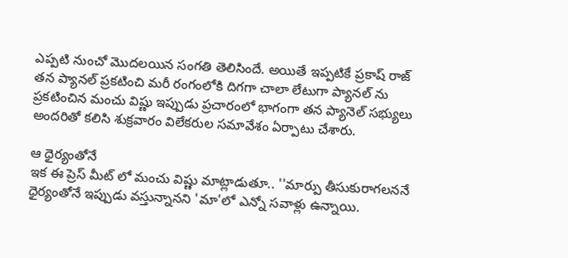ఎప్పటి నుంచో మొదలయిన సంగతి తెలిసిందే. అయితే ఇప్పటికే ప్రకాష్ రాజ్ తన ప్యానల్ ప్రకటించి మరీ రంగంలోకి దిగగా చాలా లేటుగా ప్యానల్ ను ప్రకటించిన మంచు విష్ణు ఇప్పుడు ప్రచారంలో భాగంగా తన ప్యానెల్ సభ్యులు అందరితో కలిసి శుక్రవారం విలేకరుల సమావేశం ఏర్పాటు చేశారు.

ఆ ధైర్యంతోనే
ఇక ఈ ప్రెస్ మీట్ లో మంచు విష్ణు మాట్లాడుతూ.. ''మార్పు తీసుకురాగలననే ధైర్యంతోనే ఇప్పుడు వస్తున్నానని 'మా'లో ఎన్నో సవాళ్లు ఉన్నాయి.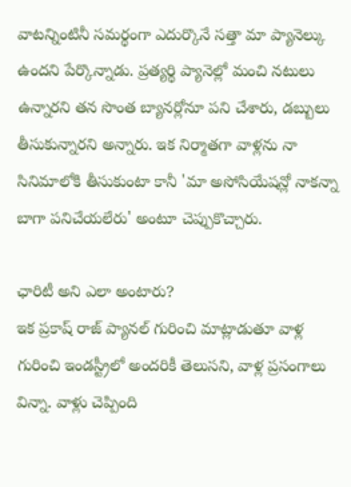వాటన్నింటినీ సమర్థంగా ఎదుర్కొనే సత్తా మా ప్యానెల్కు ఉందని పేర్కొన్నాడు. ప్రత్యర్థి ప్యానెల్లో మంచి నటులు ఉన్నారని తన సొంత బ్యానర్లోనూ పని చేశారు, డబ్బులు తీసుకున్నారని అన్నారు. ఇక నిర్మాతగా వాళ్లను నా సినిమాలోకి తీసుకుంటా కానీ 'మా అసోసియేషన్లో నాకన్నా బాగా పనిచేయలేరు' అంటూ చెప్పుకొచ్చారు.

ఛారిటీ అని ఎలా అంటారు?
ఇక ప్రకాష్ రాజ్ ప్యానల్ గురించి మాట్లాడుతూ వాళ్ల గురించి ఇండస్ట్రీలో అందరికీ తెలుసని, వాళ్ల ప్రసంగాలు విన్నా. వాళ్లు చెప్పింది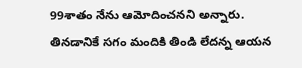99శాతం నేను ఆమోదించనని అన్నారు. తినడానికే సగం మందికి తిండి లేదన్న ఆయన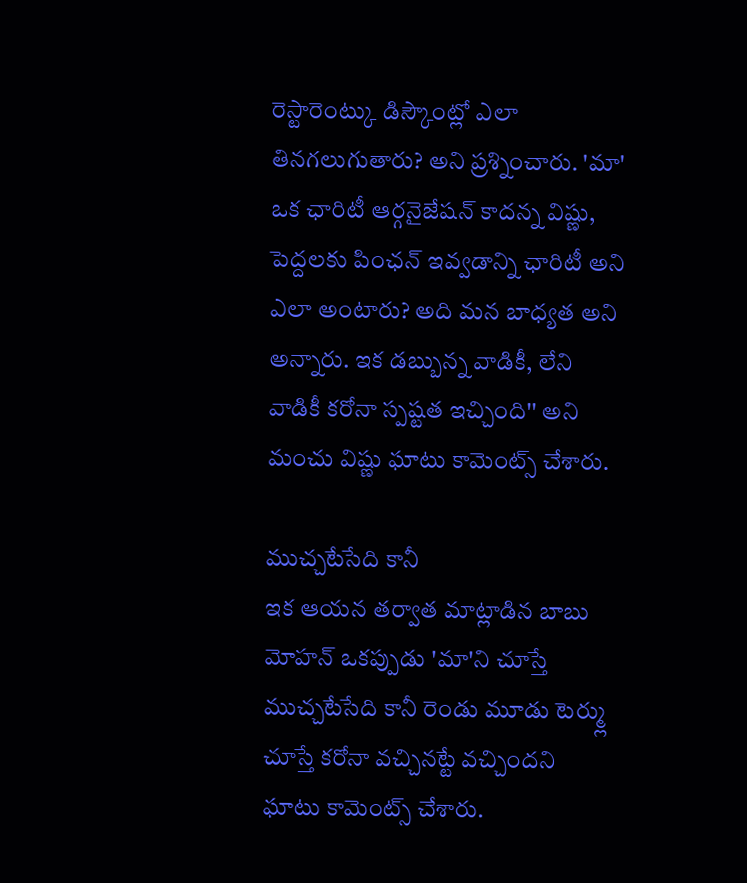రెస్టారెంట్కు డిస్కౌంట్లో ఎలా తినగలుగుతారు? అని ప్రశ్నించారు. 'మా' ఒక ఛారిటీ ఆర్గనైజేషన్ కాదన్న విష్ణు, పెద్దలకు పింఛన్ ఇవ్వడాన్ని ఛారిటీ అని ఎలా అంటారు? అది మన బాధ్యత అని అన్నారు. ఇక డబ్బున్న వాడికీ, లేని వాడికీ కరోనా స్పష్టత ఇచ్చింది'' అని మంచు విష్ణు ఘాటు కామెంట్స్ చేశారు.

ముచ్చటేసేది కానీ
ఇక ఆయన తర్వాత మాట్లాడిన బాబు మోహన్ ఒకప్పుడు 'మా'ని చూస్తే ముచ్చటేసేది కానీ రెండు మూడు టెర్మ్లు చూస్తే కరోనా వచ్చినట్టే వచ్చిందని ఘాటు కామెంట్స్ చేశారు.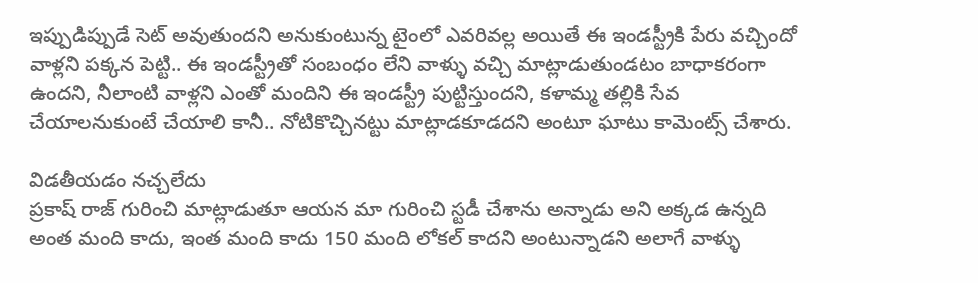ఇప్పుడిప్పుడే సెట్ అవుతుందని అనుకుంటున్న టైంలో ఎవరివల్ల అయితే ఈ ఇండస్ట్రీకి పేరు వచ్చిందో వాళ్లని పక్కన పెట్టి.. ఈ ఇండస్ట్రీతో సంబంధం లేని వాళ్ళు వచ్చి మాట్లాడుతుండటం బాధాకరంగా ఉందని, నీలాంటి వాళ్లని ఎంతో మందిని ఈ ఇండస్ట్రీ పుట్టిస్తుందని, కళామ్మ తల్లికి సేవ చేయాలనుకుంటే చేయాలి కానీ.. నోటికొచ్చినట్టు మాట్లాడకూడదని అంటూ ఘాటు కామెంట్స్ చేశారు.

విడతీయడం నచ్చలేదు
ప్రకాష్ రాజ్ గురించి మాట్లాడుతూ ఆయన మా గురించి స్టడీ చేశాను అన్నాడు అని అక్కడ ఉన్నది అంత మంది కాదు, ఇంత మంది కాదు 150 మంది లోకల్ కాదని అంటున్నాడని అలాగే వాళ్ళు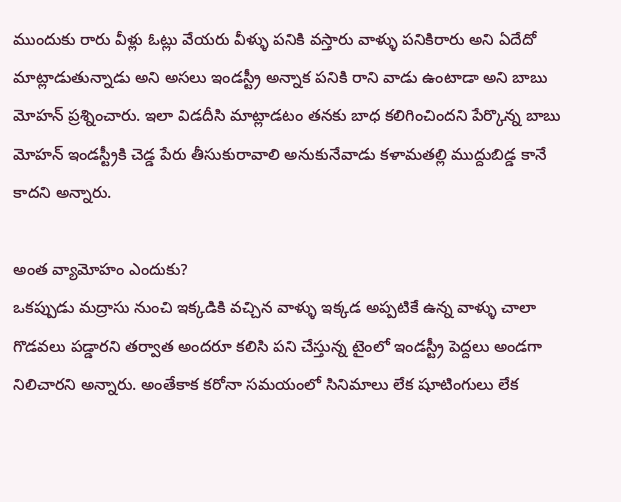ముందుకు రారు వీళ్లు ఓట్లు వేయరు వీళ్ళు పనికి వస్తారు వాళ్ళు పనికిరారు అని ఏదేదో మాట్లాడుతున్నాడు అని అసలు ఇండస్ట్రీ అన్నాక పనికి రాని వాడు ఉంటాడా అని బాబు మోహన్ ప్రశ్నించారు. ఇలా విడదీసి మాట్లాడటం తనకు బాధ కలిగించిందని పేర్కొన్న బాబు మోహన్ ఇండస్ట్రీకి చెడ్డ పేరు తీసుకురావాలి అనుకునేవాడు కళామతల్లి ముద్దుబిడ్డ కానే కాదని అన్నారు.

అంత వ్యామోహం ఎందుకు?
ఒకప్పుడు మద్రాసు నుంచి ఇక్కడికి వచ్చిన వాళ్ళు ఇక్కడ అప్పటికే ఉన్న వాళ్ళు చాలా గొడవలు పడ్డారని తర్వాత అందరూ కలిసి పని చేస్తున్న టైంలో ఇండస్ట్రీ పెద్దలు అండగా నిలిచారని అన్నారు. అంతేకాక కరోనా సమయంలో సినిమాలు లేక షూటింగులు లేక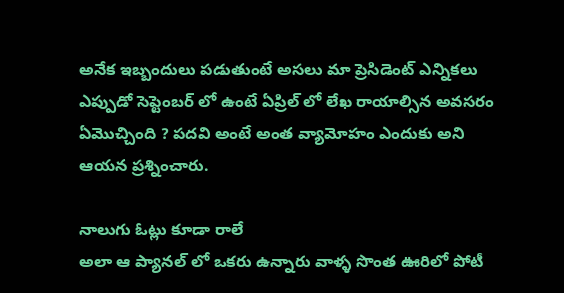అనేక ఇబ్బందులు పడుతుంటే అసలు మా ప్రెసిడెంట్ ఎన్నికలు ఎప్పుడో సెప్టెంబర్ లో ఉంటే ఏప్రిల్ లో లేఖ రాయాల్సిన అవసరం ఏమొచ్చింది ? పదవి అంటే అంత వ్యామోహం ఎందుకు అని ఆయన ప్రశ్నించారు.

నాలుగు ఓట్లు కూడా రాలే
అలా ఆ ప్యానల్ లో ఒకరు ఉన్నారు వాళ్ళ సొంత ఊరిలో పోటీ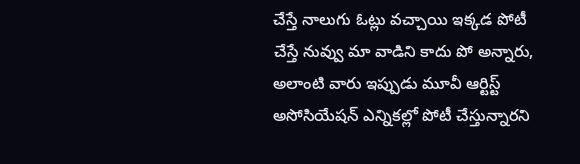చేస్తే నాలుగు ఓట్లు వచ్చాయి ఇక్కడ పోటీ చేస్తే నువ్వు మా వాడిని కాదు పో అన్నారు, అలాంటి వారు ఇప్పుడు మూవీ ఆర్టిస్ట్ అసోసియేషన్ ఎన్నికల్లో పోటీ చేస్తున్నారని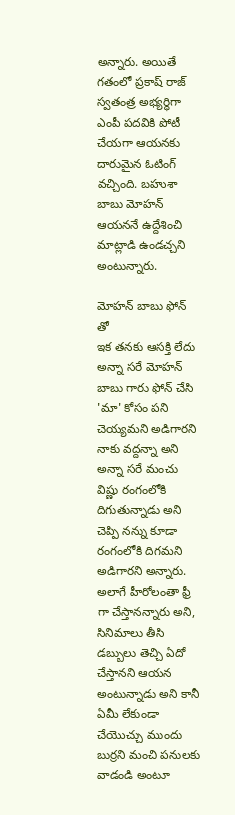అన్నారు. అయితే గతంలో ప్రకాష్ రాజ్ స్వతంత్ర అభ్యర్ధిగా ఎంపీ పదవికి పోటీ చేయగా ఆయనకు దారుమైన ఓటింగ్ వచ్చింది. బహుశా బాబు మోహన్ ఆయననే ఉద్దేశించి మాట్లాడి ఉండచ్చని అంటున్నారు.

మోహన్ బాబు ఫోన్ తో
ఇక తనకు ఆసక్తి లేదు అన్నా సరే మోహన్ బాబు గారు ఫోన్ చేసి 'మా' కోసం పని చెయ్యమని అడిగారని నాకు వద్దన్నా అని అన్నా సరే మంచు విష్ణు రంగంలోకి దిగుతున్నాడు అని చెప్పి నన్ను కూడా రంగంలోకి దిగమని అడిగారని అన్నారు. అలాగే హీరోలంతా ఫ్రీ గా చేస్తానన్నారు అని, సినిమాలు తీసి డబ్బులు తెచ్చి ఏదో చేస్తానని ఆయన అంటున్నాడు అని కానీ ఏమీ లేకుండా చేయొచ్చు ముందు బుర్రని మంచి పనులకు వాడండి అంటూ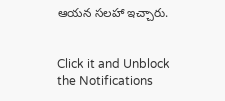ఆయన సలహా ఇచ్చారు.


Click it and Unblock the Notifications